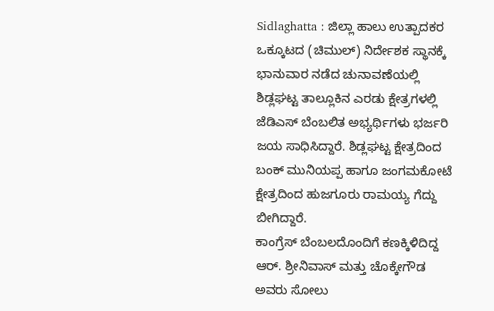Sidlaghatta : ಜಿಲ್ಲಾ ಹಾಲು ಉತ್ಪಾದಕರ ಒಕ್ಕೂಟದ (ಚಿಮುಲ್) ನಿರ್ದೇಶಕ ಸ್ಥಾನಕ್ಕೆ ಭಾನುವಾರ ನಡೆದ ಚುನಾವಣೆಯಲ್ಲಿ ಶಿಡ್ಲಘಟ್ಟ ತಾಲ್ಲೂಕಿನ ಎರಡು ಕ್ಷೇತ್ರಗಳಲ್ಲಿ ಜೆಡಿಎಸ್ ಬೆಂಬಲಿತ ಅಭ್ಯರ್ಥಿಗಳು ಭರ್ಜರಿ ಜಯ ಸಾಧಿಸಿದ್ದಾರೆ. ಶಿಡ್ಲಘಟ್ಟ ಕ್ಷೇತ್ರದಿಂದ ಬಂಕ್ ಮುನಿಯಪ್ಪ ಹಾಗೂ ಜಂಗಮಕೋಟೆ ಕ್ಷೇತ್ರದಿಂದ ಹುಜಗೂರು ರಾಮಯ್ಯ ಗೆದ್ದು ಬೀಗಿದ್ದಾರೆ.
ಕಾಂಗ್ರೆಸ್ ಬೆಂಬಲದೊಂದಿಗೆ ಕಣಕ್ಕಿಳಿದಿದ್ದ ಆರ್. ಶ್ರೀನಿವಾಸ್ ಮತ್ತು ಚೊಕ್ಕೇಗೌಡ ಅವರು ಸೋಲು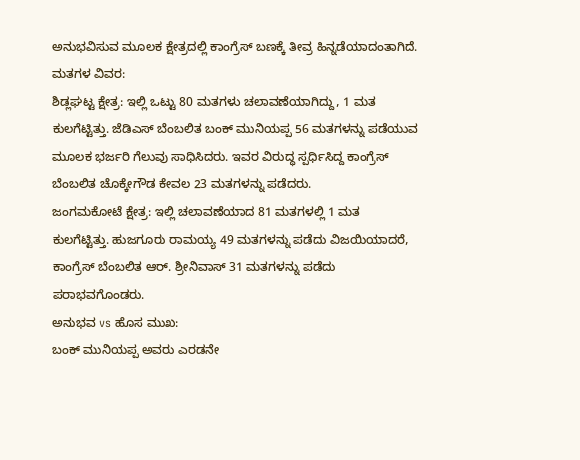ಅನುಭವಿಸುವ ಮೂಲಕ ಕ್ಷೇತ್ರದಲ್ಲಿ ಕಾಂಗ್ರೆಸ್ ಬಣಕ್ಕೆ ತೀವ್ರ ಹಿನ್ನಡೆಯಾದಂತಾಗಿದೆ.
ಮತಗಳ ವಿವರ:
ಶಿಡ್ಲಘಟ್ಟ ಕ್ಷೇತ್ರ: ಇಲ್ಲಿ ಒಟ್ಟು 80 ಮತಗಳು ಚಲಾವಣೆಯಾಗಿದ್ದು, 1 ಮತ ಕುಲಗೆಟ್ಟಿತ್ತು. ಜೆಡಿಎಸ್ ಬೆಂಬಲಿತ ಬಂಕ್ ಮುನಿಯಪ್ಪ 56 ಮತಗಳನ್ನು ಪಡೆಯುವ ಮೂಲಕ ಭರ್ಜರಿ ಗೆಲುವು ಸಾಧಿಸಿದರು. ಇವರ ವಿರುದ್ಧ ಸ್ಪರ್ಧಿಸಿದ್ದ ಕಾಂಗ್ರೆಸ್ ಬೆಂಬಲಿತ ಚೊಕ್ಕೇಗೌಡ ಕೇವಲ 23 ಮತಗಳನ್ನು ಪಡೆದರು.
ಜಂಗಮಕೋಟೆ ಕ್ಷೇತ್ರ: ಇಲ್ಲಿ ಚಲಾವಣೆಯಾದ 81 ಮತಗಳಲ್ಲಿ 1 ಮತ ಕುಲಗೆಟ್ಟಿತ್ತು. ಹುಜಗೂರು ರಾಮಯ್ಯ 49 ಮತಗಳನ್ನು ಪಡೆದು ವಿಜಯಿಯಾದರೆ, ಕಾಂಗ್ರೆಸ್ ಬೆಂಬಲಿತ ಆರ್. ಶ್ರೀನಿವಾಸ್ 31 ಮತಗಳನ್ನು ಪಡೆದು ಪರಾಭವಗೊಂಡರು.
ಅನುಭವ vs ಹೊಸ ಮುಖ:
ಬಂಕ್ ಮುನಿಯಪ್ಪ ಅವರು ಎರಡನೇ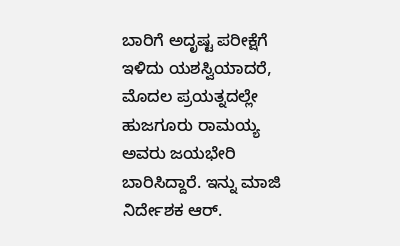ಬಾರಿಗೆ ಅದೃಷ್ಟ ಪರೀಕ್ಷೆಗೆ ಇಳಿದು ಯಶಸ್ವಿಯಾದರೆ, ಮೊದಲ ಪ್ರಯತ್ನದಲ್ಲೇ ಹುಜಗೂರು ರಾಮಯ್ಯ ಅವರು ಜಯಭೇರಿ ಬಾರಿಸಿದ್ದಾರೆ. ಇನ್ನು ಮಾಜಿ ನಿರ್ದೇಶಕ ಆರ್.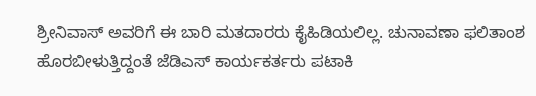ಶ್ರೀನಿವಾಸ್ ಅವರಿಗೆ ಈ ಬಾರಿ ಮತದಾರರು ಕೈಹಿಡಿಯಲಿಲ್ಲ. ಚುನಾವಣಾ ಫಲಿತಾಂಶ ಹೊರಬೀಳುತ್ತಿದ್ದಂತೆ ಜೆಡಿಎಸ್ ಕಾರ್ಯಕರ್ತರು ಪಟಾಕಿ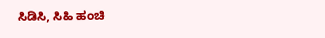ಸಿಡಿಸಿ, ಸಿಹಿ ಹಂಚಿ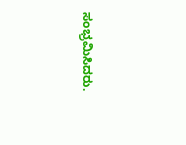ಸಂಭ್ರಮಿಸಿದರು.